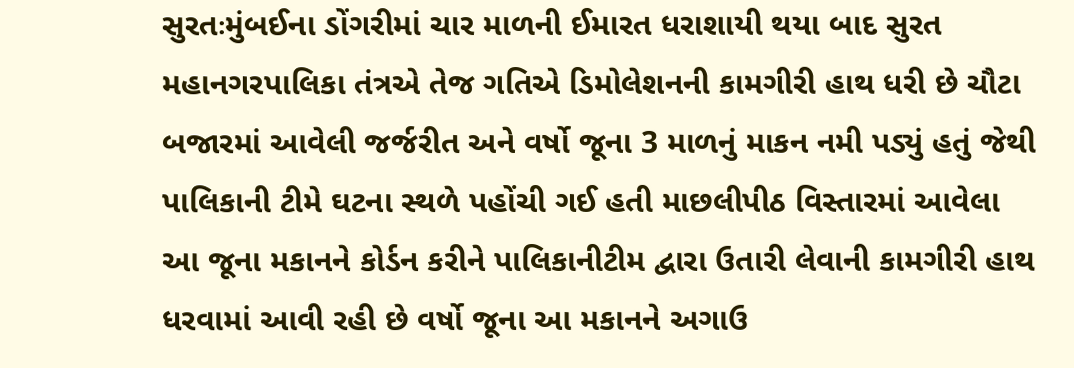સુરતઃમુંબઈના ડોંગરીમાં ચાર માળની ઈમારત ધરાશાયી થયા બાદ સુરત મહાનગરપાલિકા તંત્રએ તેજ ગતિએ ડિમોલેશનની કામગીરી હાથ ધરી છે ચૌટા બજારમાં આવેલી જર્જરીત અને વર્ષો જૂના 3 માળનું માકન નમી પડ્યું હતું જેથી પાલિકાની ટીમે ઘટના સ્થળે પહોંચી ગઈ હતી માછલીપીઠ વિસ્તારમાં આવેલા આ જૂના મકાનને કોર્ડન કરીને પાલિકાનીટીમ દ્વારા ઉતારી લેવાની કામગીરી હાથ ધરવામાં આવી રહી છે વર્ષો જૂના આ મકાનને અગાઉ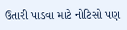ઉતારી પાડવા માટે નોટિસો પણ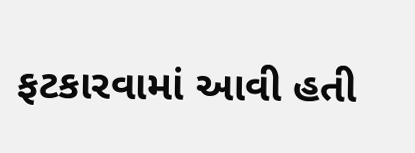ફટકારવામાં આવી હતી